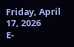Friday, April 17, 2026
E-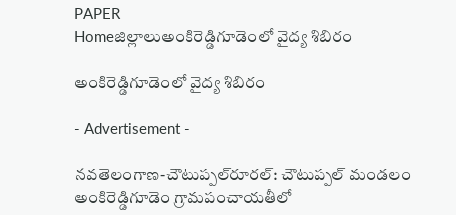PAPER
Homeజిల్లాలుఅంకిరెడ్డిగూడెంలో వైద్య శిబిరం

అంకిరెడ్డిగూడెంలో వైద్య శిబిరం

- Advertisement -

నవతెలంగాణ-చౌటుప్పల్‌రూరల్: చౌటుప్పల్ మండలం అంకిరెడ్డిగూడెం గ్రామపంచాయతీలో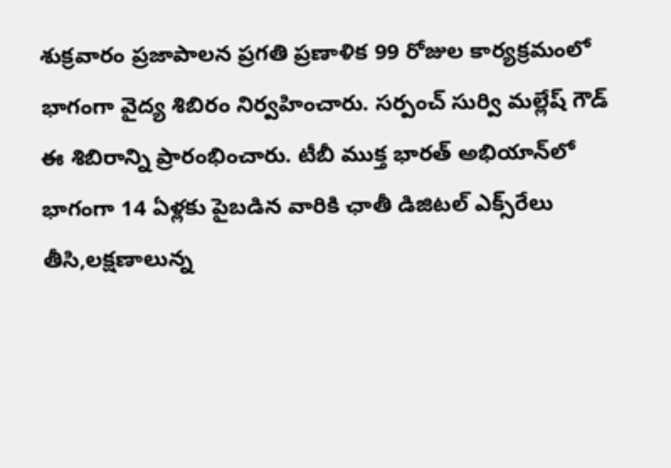శుక్రవారం ప్రజాపాలన ప్రగతి ప్రణాళిక 99 రోజుల కార్యక్రమంలో భాగంగా వైద్య శిబిరం నిర్వహించారు. సర్పంచ్ సుర్వి మల్లేష్ గౌడ్ ఈ శిబిరాన్ని ప్రారంభించారు. టీబీ ముక్త భారత్ అభియాన్‌లో భాగంగా 14 ఏళ్లకు పైబడిన వారికి ఛాతీ డిజిటల్ ఎక్స్‌రేలు తీసి,లక్షణాలున్న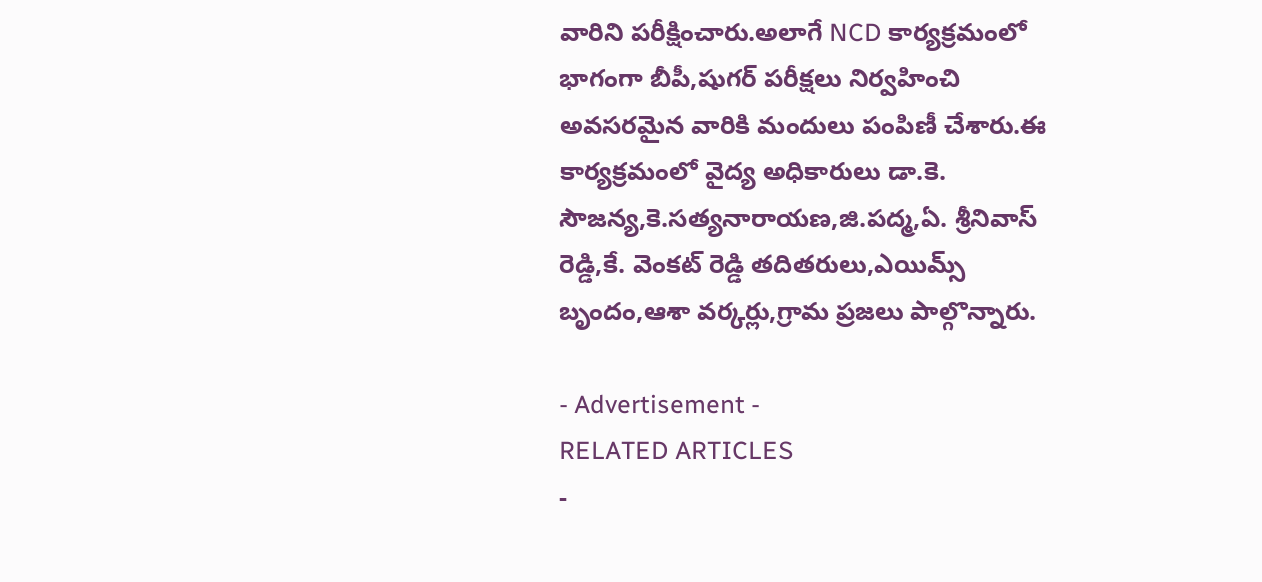వారిని పరీక్షించారు.అలాగే NCD కార్యక్రమంలో భాగంగా బీపీ,షుగర్ పరీక్షలు నిర్వహించి అవసరమైన వారికి మందులు పంపిణీ చేశారు.ఈ కార్యక్రమంలో వైద్య అధికారులు డా.కె. సౌజన్య,కె.సత్యనారాయణ,జి.పద్మ,ఏ. శ్రీనివాస్ రెడ్డి,కే. వెంకట్ రెడ్డి తదితరులు,ఎయిమ్స్ బృందం,ఆశా వర్కర్లు,గ్రామ ప్రజలు పాల్గొన్నారు.

- Advertisement -
RELATED ARTICLES
-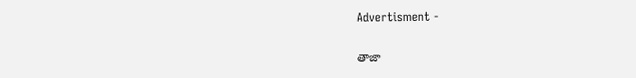Advertisment -

తాజా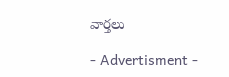వార్తలు

- Advertisment -